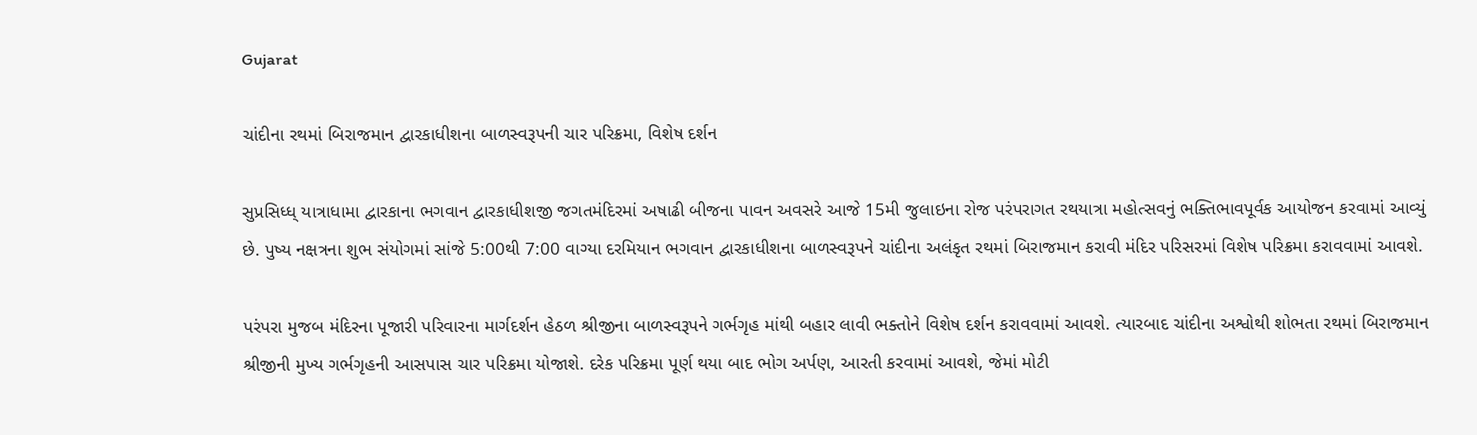Gujarat

ચાંદીના રથમાં બિરાજમાન દ્વારકાધીશના બાળસ્વરૂપની ચાર પરિક્રમા, વિશેષ દર્શન

સુપ્રસિધ્ધ્ યાત્રાધામા દ્વારકાના ભગવાન દ્વારકાધીશજી જગતમંદિરમાં અષાઢી બીજના પાવન અવસરે આજે 15મી જુલાઇના રોજ પરંપરાગત રથયાત્રા મહોત્સવનું ભક્તિભાવપૂર્વક આયોજન કરવામાં આવ્યું છે. પુષ્ય નક્ષત્રના શુભ સંયોગમાં સાંજે 5:00થી 7:00 વાગ્યા દરમિયાન ભગવાન દ્વારકાધીશના બાળસ્વરૂપને ચાંદીના અલંકૃત રથમાં બિરાજમાન કરાવી મંદિર પરિસરમાં વિશેષ પરિક્રમા કરાવવામાં આવશે.

પરંપરા મુજબ મંદિરના પૂજારી પરિવારના માર્ગદર્શન હેઠળ શ્રીજીના બાળસ્વરૂપને ગર્ભગૃહ માંથી બહાર લાવી ભક્તોને વિશેષ દર્શન કરાવવામાં આવશે. ત્યારબાદ ચાંદીના અશ્વોથી શોભતા રથમાં બિરાજમાન શ્રીજીની મુખ્ય ગર્ભગૃહની આસપાસ ચાર પરિક્રમા યોજાશે. દરેક પરિક્રમા પૂર્ણ થયા બાદ ભોગ અર્પણ, આરતી કરવામાં આવશે, જેમાં મોટી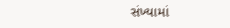સંખ્યામાં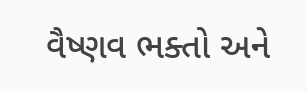વૈષ્ણવ ભક્તો અને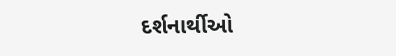દર્શનાર્થીઓ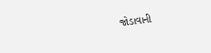જોડાવાની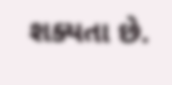શક્યતા છે.